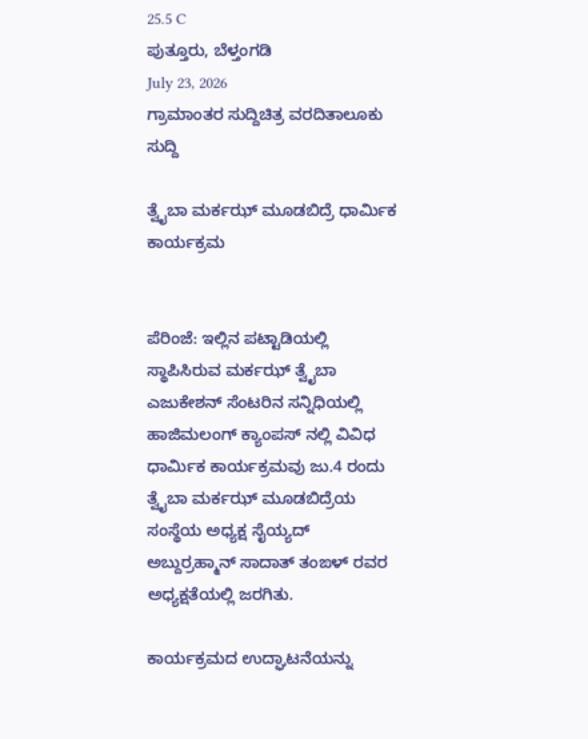25.5 C
ಪುತ್ತೂರು, ಬೆಳ್ತಂಗಡಿ
July 23, 2026
ಗ್ರಾಮಾಂತರ ಸುದ್ದಿಚಿತ್ರ ವರದಿತಾಲೂಕು ಸುದ್ದಿ

ತ್ವೈಬಾ ಮರ್ಕಝ್ ಮೂಡಬಿದ್ರೆ ಧಾರ್ಮಿಕ ಕಾರ್ಯಕ್ರಮ


ಪೆರಿಂಜೆ: ಇಲ್ಲಿನ ಪಟ್ಟಾಡಿಯಲ್ಲಿ ಸ್ಥಾಪಿಸಿರುವ ಮರ್ಕಝ್ ತ್ವೈಬಾ ಎಜುಕೇಶನ್ ಸೆಂಟರಿನ ಸನ್ನಿಧಿಯಲ್ಲಿ ಹಾಜಿಮಲಂಗ್ ಕ್ಯಾಂಪಸ್ ನಲ್ಲಿ ವಿವಿಧ ಧಾರ್ಮಿಕ ಕಾರ್ಯಕ್ರಮವು ಜು.4 ರಂದು ತ್ವೈಬಾ ಮರ್ಕಝ್ ಮೂಡಬಿದ್ರೆಯ ಸಂಸ್ಥೆಯ ಅಧ್ಯಕ್ಷ ಸೈಯ್ಯದ್ ಅಬ್ದುರ್ರಹ್ಮಾನ್ ಸಾದಾತ್ ತಂಙಳ್ ರವರ ಅಧ್ಯಕ್ಷತೆಯಲ್ಲಿ ಜರಗಿತು.

ಕಾರ್ಯಕ್ರಮದ ಉದ್ಘಾಟನೆಯನ್ನು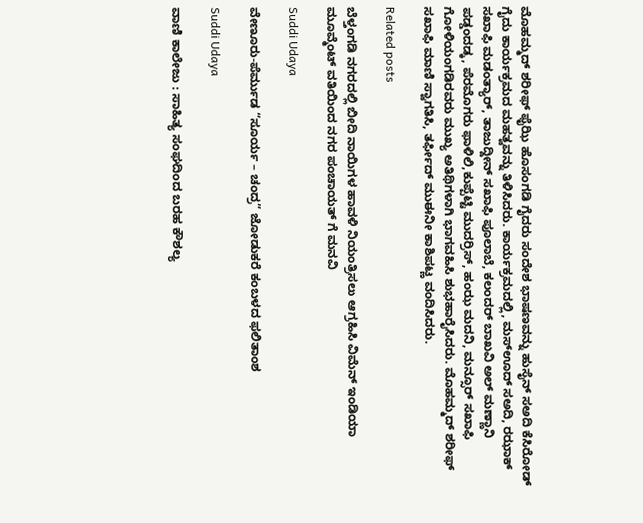ಮೊಹಮ್ಮದ್ ಶರೀಫ್ ಫೈಝಿ ಹೊಸಂಗಡಿ ಗೈದರು ಸಂದೇಶ ಭಾಷಣವನ್ನು ಹುಸೈನ್ ಸಅದಿ ಕೆಸಿರೋಡ್ ಗೈದು ಕಾರ್ಯಕ್ರಮದ ಮಹತ್ವವನ್ನು ತಿಳಿಸಿದರು. ಕಾರ್ಯಕ್ರಮದಲ್ಲಿ, ಮಸ್ಊದ್ ಸಅದಿ, ರಝಾಕ್ ಸಖಾಫಿ ಮಡಂತ್ಯಾರ್, ತಾಜುದ್ದೀನ್ ಸಖಾಫಿ ಪೂಲಾಬೆ, ಕಲಂದರ್ ಬಾಖವಿ ಅಲ್ ಮಣ್ಣಾನಿ ಪಡ್ಡಂದಡ್ಕ, ಪೆರಮೊಗರು ಫಾಳಿಲಿ,ಕುಪ್ಪೆಟ್ಟಿ ಮುದರ್ರಿಸ್, ಹಂಝ ಮದನಿ, ಮನ್ಸೂರ್ ಸಖಾಫಿ ಗೋಳಿಯಂಗಡಿರವರು ಮುಖ್ಯ ಅತಿಥಿಗಳಾಗಿ ಭಾಗವಹಿಸಿ ಶುಭಹಾರೈಸಿದರು. ಮೊಹಮ್ಮದ್ ಶರೀಫ್ ಸಖಾಫಿ ಮಾಣಿ ಸ್ವಾಗತಿಸಿ, ತರ್ಫೀದ್ ಮುಈನೀ ಕಾಶಿಪಟ್ಣ ವಂದಿಸಿದರು.

Related posts

ಬೆಳ್ತಂಗಡಿ ನಗರದಲ್ಲಿ ಬೀದಿ ನಾಯಿಗಳ ಹಾವಳಿ ನಿಯಂತ್ರಿಸಲು ಆಗ್ರಹಿಸಿ ವಿಮೆನ್ ಇಂಡಿಯಾ ಮೂವ್ಮೆಂಟ್ ವತಿಯಿಂದ ನಗರ ಪಂಚಾಯತ್ ಗೆ ಮನವಿ

Suddi Udaya

ವೇಣೂರು-ಪೆರ್ಮುಡ “ಸೂರ್ಯ – ಚಂದ್ರ” ಜೋಡುಕರೆ ಕಂಬಳದ ಫಲಿತಾಂಶ

Suddi Udaya

ವಾಣಿ ಕಾಲೇಜು : ಸಾಹಿತ್ಯ ಸಂಘದಿಂದ ಬರಹ ಕೌಶಲ್ಯ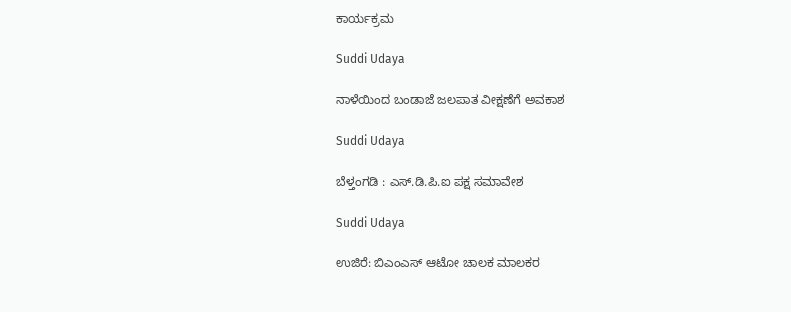ಕಾರ್ಯಕ್ರಮ

Suddi Udaya

ನಾಳೆಯಿಂದ ಬಂಡಾಜೆ ಜಲಪಾತ ವೀಕ್ಷಣೆಗೆ ಅವಕಾಶ

Suddi Udaya

ಬೆಳ್ತಂಗಡಿ : ಎಸ್.ಡಿ.ಪಿ.ಐ ಪಕ್ಷ ಸಮಾವೇಶ

Suddi Udaya

ಉಜಿರೆ: ಬಿಎಂಎಸ್ ಆಟೋ ಚಾಲಕ ಮಾಲಕರ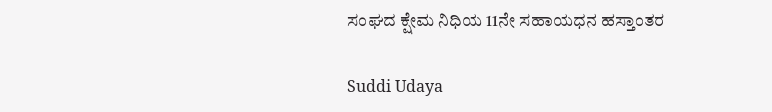ಸಂಘದ ಕ್ಷೇಮ ನಿಧಿಯ 11ನೇ ಸಹಾಯಧನ ಹಸ್ತಾಂತರ

Suddi Udaya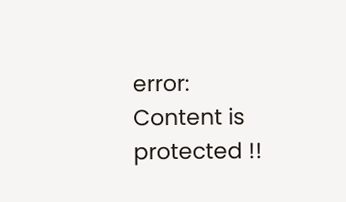error: Content is protected !!